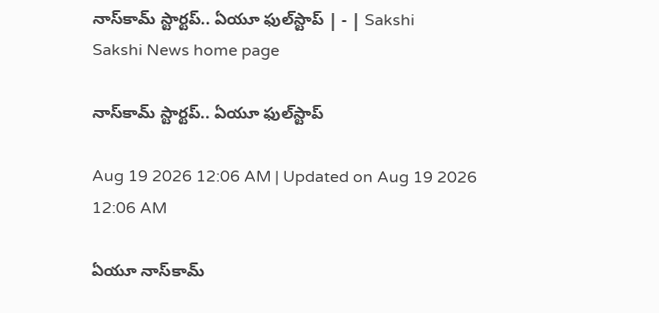నాస్‌కామ్‌ స్టార్టప్‌.. ఏయూ ఫుల్‌స్టాప్‌ | - | Sakshi
Sakshi News home page

నాస్‌కామ్‌ స్టార్టప్‌.. ఏయూ ఫుల్‌స్టాప్‌

Aug 19 2026 12:06 AM | Updated on Aug 19 2026 12:06 AM

ఏయూ నాస్‌కామ్‌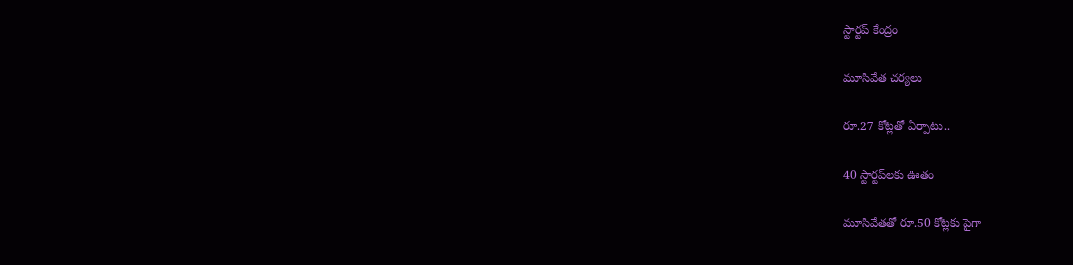స్టార్టప్‌ కేంద్రం

మూసివేత చర్యలు

రూ.27 కోట్లతో ఏర్పాటు..

40 స్టార్టప్‌లకు ఊతం

మూసివేతతో రూ.50 కోట్లకు పైగా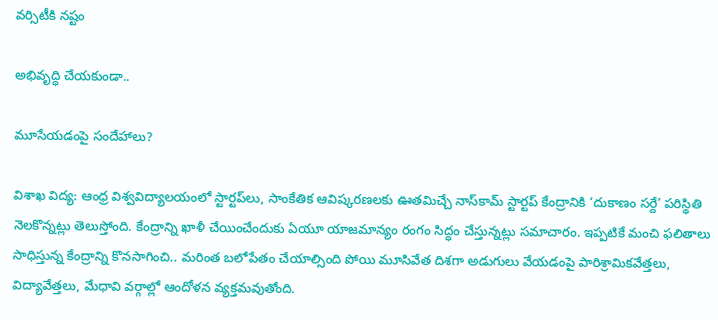వర్సిటీకి నష్టం

అభివృద్ధి చేయకుండా..

మూసేయడంపై సందేహాలు?

విశాఖ విద్య: ఆంధ్ర విశ్వవిద్యాలయంలో స్టార్టప్‌లు, సాంకేతిక ఆవిష్కరణలకు ఊతమిచ్చే నాస్‌కామ్‌ స్టార్టప్‌ కేంద్రానికి ‘దుకాణం సర్దే’ పరిస్థితి నెలకొన్నట్లు తెలుస్తోంది. కేంద్రాన్ని ఖాళీ చేయించేందుకు ఏయూ యాజమాన్యం రంగం సిద్ధం చేస్తున్నట్లు సమాచారం. ఇప్పటికే మంచి ఫలితాలు సాధిస్తున్న కేంద్రాన్ని కొనసాగించి.. మరింత బలోపేతం చేయాల్సింది పోయి మూసివేత దిశగా అడుగులు వేయడంపై పారిశ్రామికవేత్తలు, విద్యావేత్తలు, మేధావి వర్గాల్లో ఆందోళన వ్యక్తమవుతోంది.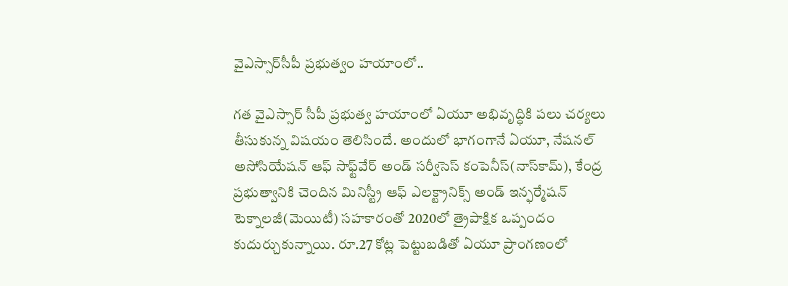వైఎస్సార్‌సీపీ ప్రభుత్వం హయాంలో..

గత వైఎస్సార్‌ సీపీ ప్రభుత్వ హయాంలో ఏయూ అభివృద్ధికి పలు చర్యలు తీసుకున్న విషయం తెలిసిందే. అందులో భాగంగానే ఏయూ, నేషనల్‌ అసోసియేషన్‌ ఆఫ్‌ సాఫ్ట్‌వేర్‌ అండ్‌ సర్వీసెస్‌ కంపెనీస్‌(నాస్‌కామ్‌), కేంద్ర ప్రభుత్వానికి చెందిన మినిస్ట్రీ ఆఫ్‌ ఎలక్ట్రానిక్స్‌ అండ్‌ ఇన్ఫర్మేషన్‌ టెక్నాలజీ(మెయిటీ) సహకారంతో 2020లో త్రైపాక్షిక ఒప్పందం కుదుర్చుకున్నాయి. రూ.27 కోట్ల పెట్టుబడితో ఏయూ ప్రాంగణంలో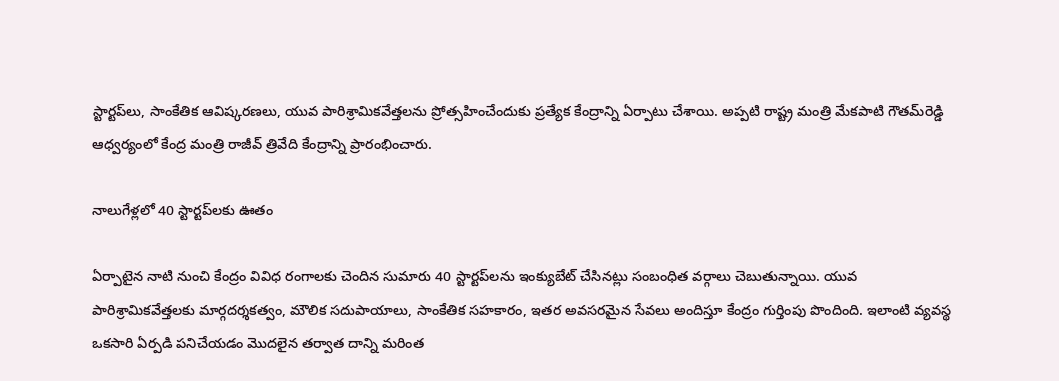స్టార్టప్‌లు, సాంకేతిక ఆవిష్కరణలు, యువ పారిశ్రామికవేత్తలను ప్రోత్సహించేందుకు ప్రత్యేక కేంద్రాన్ని ఏర్పాటు చేశాయి. అప్పటి రాష్ట్ర మంత్రి మేకపాటి గౌతమ్‌రెడ్డి ఆధ్వర్యంలో కేంద్ర మంత్రి రాజీవ్‌ త్రివేది కేంద్రాన్ని ప్రారంభించారు.

నాలుగేళ్లలో 40 స్టార్టప్‌లకు ఊతం

ఏర్పాటైన నాటి నుంచి కేంద్రం వివిధ రంగాలకు చెందిన సుమారు 40 స్టార్టప్‌లను ఇంక్యుబేట్‌ చేసినట్లు సంబంధిత వర్గాలు చెబుతున్నాయి. యువ పారిశ్రామికవేత్తలకు మార్గదర్శకత్వం, మౌలిక సదుపాయాలు, సాంకేతిక సహకారం, ఇతర అవసరమైన సేవలు అందిస్తూ కేంద్రం గుర్తింపు పొందింది. ఇలాంటి వ్యవస్థ ఒకసారి ఏర్పడి పనిచేయడం మొదలైన తర్వాత దాన్ని మరింత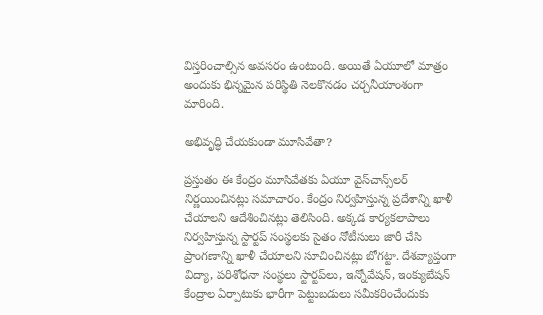విస్తరించాల్సిన అవసరం ఉంటుంది. అయితే ఏయూలో మాత్రం అందుకు భిన్నమైన పరిస్థితి నెలకొనడం చర్చనీయాంశంగా మారింది.

అభివృద్ధి చేయకుండా మూసివేతా?

ప్రస్తుతం ఈ కేంద్రం మూసివేతకు ఏయూ వైస్‌చాన్స్‌లర్‌ నిర్ణయించినట్లు సమాచారం. కేంద్రం నిర్వహిస్తున్న ప్రదేశాన్ని ఖాళీ చేయాలని ఆదేశించినట్లు తెలిసింది. అక్కడ కార్యకలాపాలు నిర్వహిస్తున్న స్టార్టప్‌ సంస్థలకు సైతం నోటీసులు జారీ చేసి ప్రాంగణాన్ని ఖాళీ చేయాలని సూచించినట్లు బోగట్టా. దేశవ్యాప్తంగా విద్యా, పరిశోధనా సంస్థలు స్టార్టప్‌లు, ఇన్నోవేషన్‌, ఇంక్యుబేషన్‌ కేంద్రాల ఏర్పాటుకు భారీగా పెట్టుబడులు సమీకరించేందుకు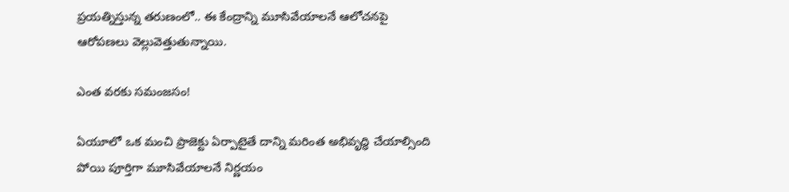ప్రయత్నిస్తున్న తరుణంలో.. ఈ కేంద్రాన్ని మూసివేయాలనే ఆలోచనపై ఆరోపణలు వెల్లువెత్తుతున్నాయి.

ఎంత వరకు సమంజసం!

ఏయూలో ఒక మంచి ప్రాజెక్టు ఏర్పాటైతే దాన్ని మరింత అభివృద్ధి చేయాల్సింది పోయి పూర్తిగా మూసివేయాలనే నిర్ణయం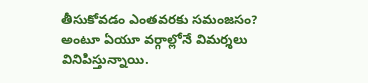తీసుకోవడం ఎంతవరకు సమంజసం? అంటూ ఏయూ వర్గాల్లోనే విమర్శలు వినిపిస్తున్నాయి.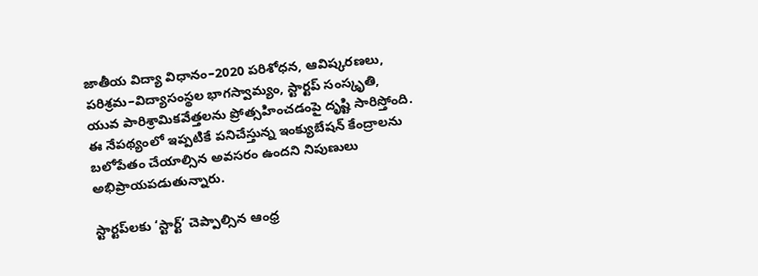జాతీయ విద్యా విధానం–2020 పరిశోధన, ఆవిష్కరణలు, పరిశ్రమ–విద్యాసంస్థల భాగస్వామ్యం, స్టార్టప్‌ సంస్కృతి, యువ పారిశ్రామికవేత్తలను ప్రోత్సహించడంపై దృష్టి సారిస్తోంది. ఈ నేపథ్యంలో ఇప్పటికే పనిచేస్తున్న ఇంక్యుబేషన్‌ కేంద్రాలను బలోపేతం చేయాల్సిన అవసరం ఉందని నిపుణులు అభిప్రాయపడుతున్నారు.

స్టార్టప్‌లకు ‘స్టార్ట్‌’ చెప్పాల్సిన ఆంధ్ర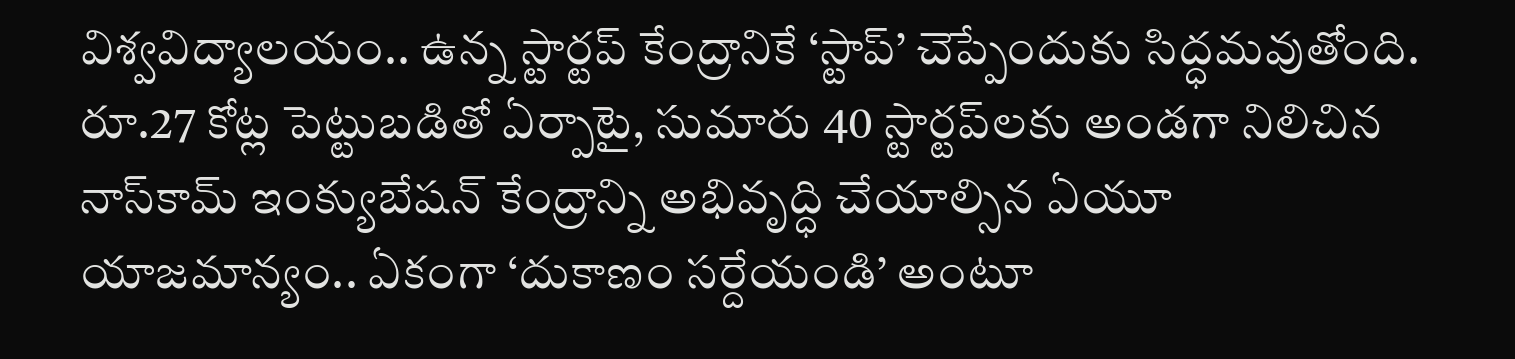విశ్వవిద్యాలయం.. ఉన్న స్టార్టప్‌ కేంద్రానికే ‘స్టాప్‌’ చెప్పేందుకు సిద్ధమవుతోంది. రూ.27 కోట్ల పెట్టుబడితో ఏర్పాటై, సుమారు 40 స్టార్టప్‌లకు అండగా నిలిచిన నాస్‌కామ్‌ ఇంక్యుబేషన్‌ కేంద్రాన్ని అభివృద్ధి చేయాల్సిన ఏయూ యాజమాన్యం.. ఏకంగా ‘దుకాణం సర్దేయండి’ అంటూ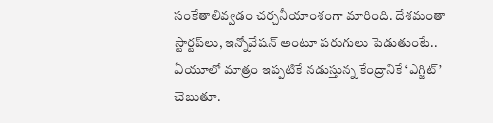సంకేతాలివ్వడం చర్చనీయాంశంగా మారింది. దేశమంతా స్టార్టప్‌లు, ఇన్నోవేషన్‌ అంటూ పరుగులు పెడుతుంటే.. ఏయూలో మాత్రం ఇప్పటికే నడుస్తున్న కేంద్రానికే ‘ఎగ్జిట్‌’ చెబుతూ.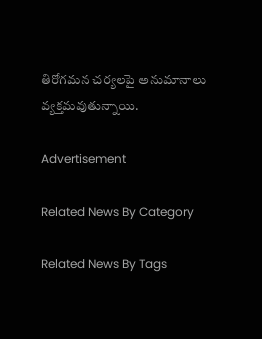తిరోగమన చర్యలపై అనుమానాలు వ్యక్తమవుతున్నాయి.

Advertisement

Related News By Category

Related News By Tags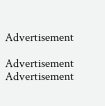Advertisement

Advertisement
Advertisement